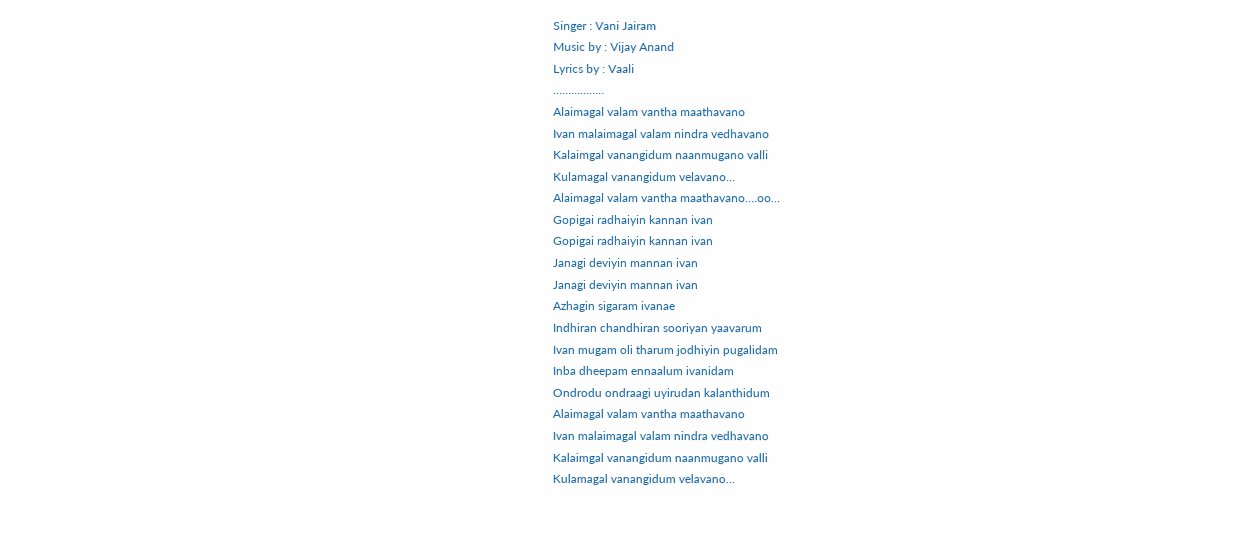Singer : Vani Jairam
Music by : Vijay Anand
Lyrics by : Vaali
……………..
Alaimagal valam vantha maathavano
Ivan malaimagal valam nindra vedhavano
Kalaimgal vanangidum naanmugano valli
Kulamagal vanangidum velavano…
Alaimagal valam vantha maathavano….oo…
Gopigai radhaiyin kannan ivan
Gopigai radhaiyin kannan ivan
Janagi deviyin mannan ivan
Janagi deviyin mannan ivan
Azhagin sigaram ivanae
Indhiran chandhiran sooriyan yaavarum
Ivan mugam oli tharum jodhiyin pugalidam
Inba dheepam ennaalum ivanidam
Ondrodu ondraagi uyirudan kalanthidum
Alaimagal valam vantha maathavano
Ivan malaimagal valam nindra vedhavano
Kalaimgal vanangidum naanmugano valli
Kulamagal vanangidum velavano…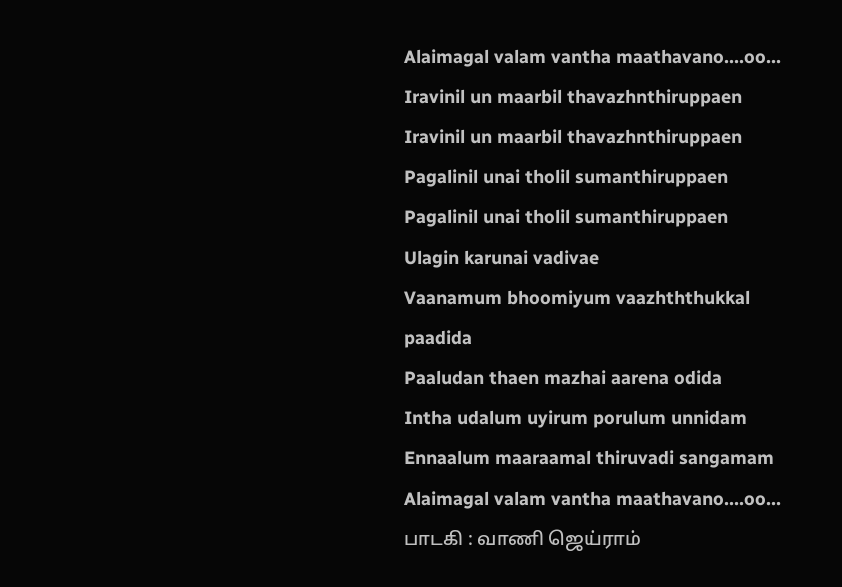Alaimagal valam vantha maathavano….oo…
Iravinil un maarbil thavazhnthiruppaen
Iravinil un maarbil thavazhnthiruppaen
Pagalinil unai tholil sumanthiruppaen
Pagalinil unai tholil sumanthiruppaen
Ulagin karunai vadivae
Vaanamum bhoomiyum vaazhththukkal paadida
Paaludan thaen mazhai aarena odida
Intha udalum uyirum porulum unnidam
Ennaalum maaraamal thiruvadi sangamam
Alaimagal valam vantha maathavano….oo…
பாடகி : வாணி ஜெய்ராம்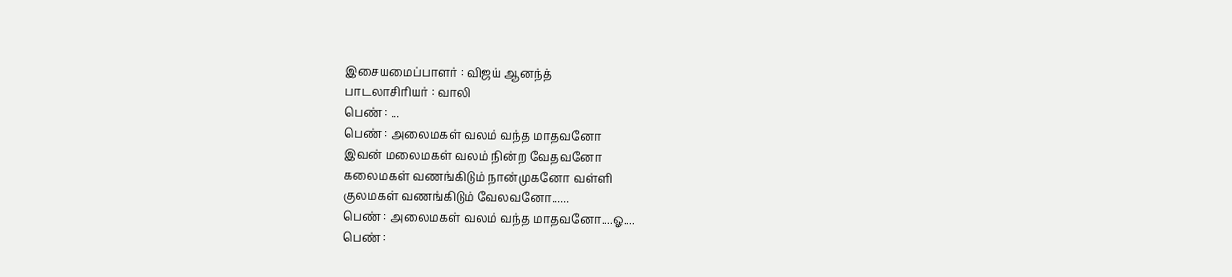இசையமைப்பாளர் : விஜய் ஆனந்த்
பாடலாசிரியர் : வாலி
பெண் : ...
பெண் : அலைமகள் வலம் வந்த மாதவனோ
இவன் மலைமகள் வலம் நின்ற வேதவனோ
கலைமகள் வணங்கிடும் நான்முகனோ வள்ளி
குலமகள் வணங்கிடும் வேலவனோ......
பெண் : அலைமகள் வலம் வந்த மாதவனோ....ஓ....
பெண் :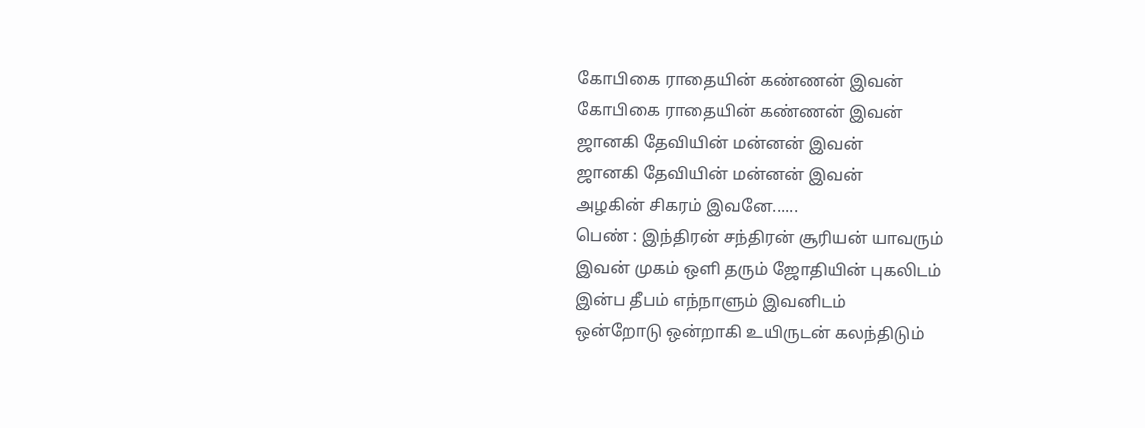கோபிகை ராதையின் கண்ணன் இவன்
கோபிகை ராதையின் கண்ணன் இவன்
ஜானகி தேவியின் மன்னன் இவன்
ஜானகி தேவியின் மன்னன் இவன்
அழகின் சிகரம் இவனே......
பெண் : இந்திரன் சந்திரன் சூரியன் யாவரும்
இவன் முகம் ஒளி தரும் ஜோதியின் புகலிடம்
இன்ப தீபம் எந்நாளும் இவனிடம்
ஒன்றோடு ஒன்றாகி உயிருடன் கலந்திடும்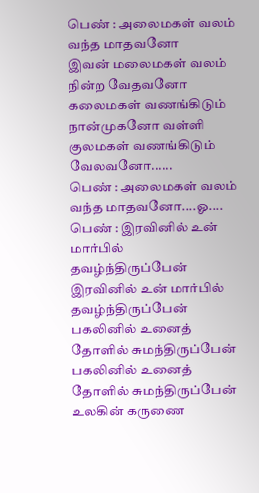பெண் : அலைமகள் வலம் வந்த மாதவனோ
இவன் மலைமகள் வலம் நின்ற வேதவனோ
கலைமகள் வணங்கிடும் நான்முகனோ வள்ளி
குலமகள் வணங்கிடும் வேலவனோ......
பெண் : அலைமகள் வலம் வந்த மாதவனோ....ஓ....
பெண் : இரவினில் உன் மார்பில் தவழ்ந்திருப்பேன்
இரவினில் உன் மார்பில் தவழ்ந்திருப்பேன்
பகலினில் உனைத் தோளில் சுமந்திருப்பேன்
பகலினில் உனைத் தோளில் சுமந்திருப்பேன்
உலகின் கருணை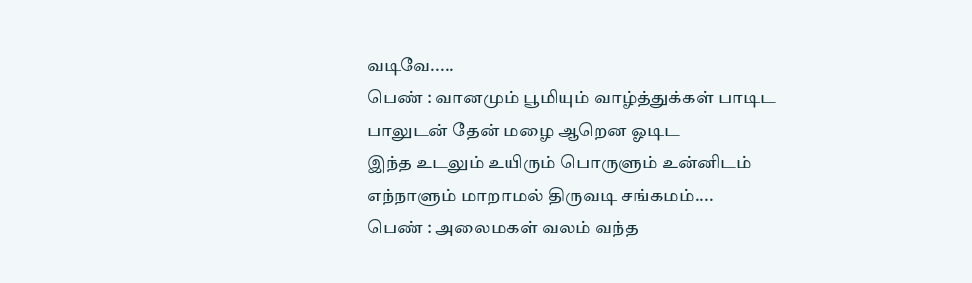வடிவே.....
பெண் : வானமும் பூமியும் வாழ்த்துக்கள் பாடிட
பாலுடன் தேன் மழை ஆறென ஓடிட
இந்த உடலும் உயிரும் பொருளும் உன்னிடம்
எந்நாளும் மாறாமல் திருவடி சங்கமம்....
பெண் : அலைமகள் வலம் வந்த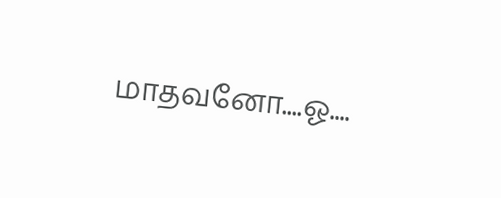மாதவனோ....ஓ....